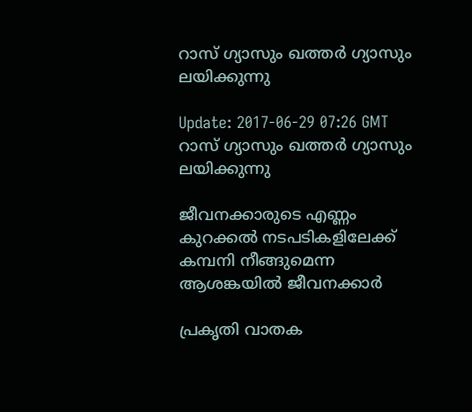റാസ് ഗ്യാസും ഖത്തര്‍ ഗ്യാസും ലയിക്കുന്നു

Update: 2017-06-29 07:26 GMT
റാസ് ഗ്യാസും ഖത്തര്‍ ഗ്യാസും ലയിക്കുന്നു

ജീവനക്കാരുടെ എണ്ണം കുറക്കല്‍ നടപടികളിലേക്ക് കമ്പനി നീങ്ങുമെന്ന ആശങ്കയില്‍ ജീവനക്കാര്‍

പ്രകൃതി വാതക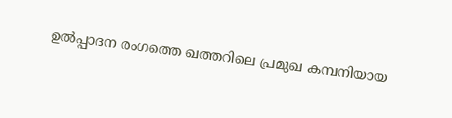ഉല്‍പ്പാദന രംഗത്തെ ഖത്തറിലെ പ്രമുഖ കമ്പനിയായ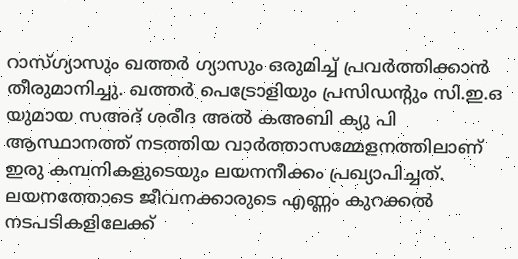റാസ്ഗ്യാസും ഖത്തര്‍ ഗ്യാസും ഒരുമിച്ച് പ്രവര്‍ത്തിക്കാന്‍ തീരുമാനിച്ചു. ഖത്തര്‍ പെട്രോളിയും പ്രസിഡന്‍റും സി.ഇ.ഒ യുമായ സഅദ് ശരീദ അല്‍ കഅബി ക്യു പി ആസ്ഥാനത്ത് നടത്തിയ വാര്‍ത്താസമ്മേളനത്തിലാണ് ഇരു കമ്പനികളുടെയും ലയനനീക്കം പ്രഖ്യാപിച്ചത്. ലയനത്തോടെ ജീവനക്കാരുടെ എണ്ണം കുറക്കല്‍ നടപടികളിലേക്ക്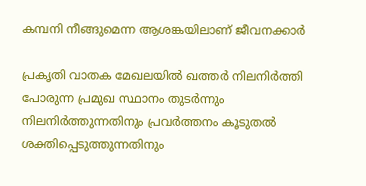കമ്പനി നീങ്ങുമെന്ന ആശങ്കയിലാണ് ജീവനക്കാര്‍

പ്രകൃതി വാതക മേഖലയില്‍ ഖത്തര്‍ നിലനിര്‍ത്തി പോരുന്ന പ്രമുഖ സ്ഥാനം തുടര്‍ന്നും നിലനിര്‍ത്തുന്നതിനും പ്രവര്‍ത്തനം കൂടുതല്‍ ശക്തിപ്പെടുത്തുന്നതിനും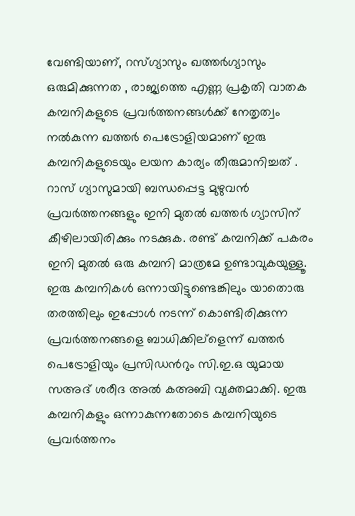വേണ്ടിയാണ്, റസ്ഗ്യാസും ഖത്തര്‍ഗ്യാസും ഒരുമിക്കുന്നത , രാജ്യത്തെ എണ്ണ പ്രകൃതി വാതക കമ്പനികളുടെ പ്രവര്‍ത്തനങ്ങള്‍ക്ക് നേതൃത്വം നല്‍കുന്ന ഖത്തര്‍ പെട്രോളിയമാണ് ഇരു കമ്പനികളുടെയും ലയന കാര്യം തീരുമാനിച്ചത്‌ . റാസ് ഗ്യാസുമായി ബന്ധപ്പെട്ട മുഴുവന്‍ പ്രവര്‍ത്തനങ്ങളും ഇനി മുതല്‍ ഖത്തര്‍ ഗ്യാസിന് കീഴിലായിരിക്കും നടക്കുക. രണ്ട് കമ്പനിക്ക് പകരം ഇനി മുതല്‍ ഒരു കമ്പനി മാത്രമേ ഉണ്ടാവുകയുള്ളൂ. ഇരു കമ്പനികള്‍ ഒന്നായിട്ടുണ്ടെങ്കിലും യാതൊരു തരത്തിലും ഇപ്പോള്‍ നടന്ന് കൊണ്ടിരിക്കുന്ന പ്രവര്‍ത്തനങ്ങളെ ബാധിക്കില്ളെന്ന് ഖത്തര്‍ പെട്രോളിയും പ്രസിഡന്‍റും സി.ഇ.ഒ യുമായ സഅദ് ശരീദ അല്‍ കഅബി വ്യക്തമാക്കി. ഇരു കമ്പനികളും ഒന്നാകുന്നതോടെ കമ്പനിയുടെ പ്രവര്‍ത്തനം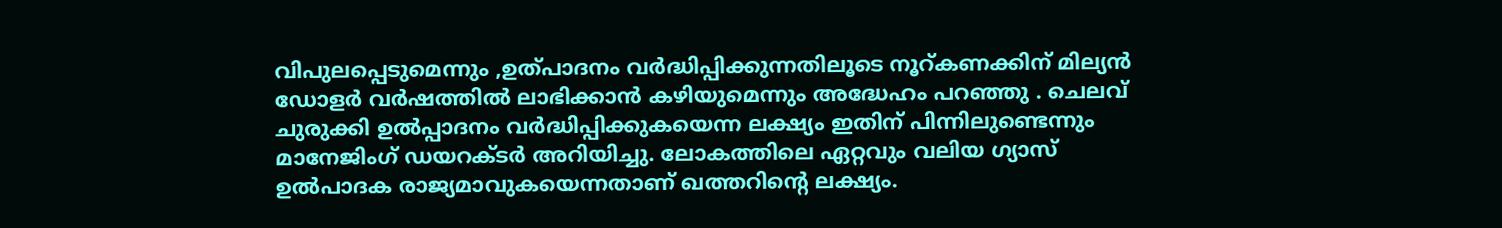വിപുലപ്പെടുമെന്നും ,ഉത്പാദനം വര്‍ദ്ധിപ്പിക്കുന്നതിലൂടെ നൂറ്കണക്കിന് മില്യന്‍ ഡോളര്‍ വര്‍ഷത്തില്‍ ലാഭിക്കാന്‍ കഴിയുമെന്നും അദ്ധേഹം പറഞ്ഞു . ചെലവ് ചുരുക്കി ഉല്‍പ്പാദനം വര്‍ദ്ധിപ്പിക്കുകയെന്ന ലക്ഷ്യം ഇതിന് പിന്നിലുണ്ടെന്നും മാനേജിംഗ് ഡയറക്ടര്‍ അറിയിച്ചു. ലോകത്തിലെ ഏറ്റവും വലിയ ഗ്യാസ് ഉല്‍പാദക രാജ്യമാവുകയെന്നതാണ് ഖത്തറിന്റെ ലക്ഷ്യം.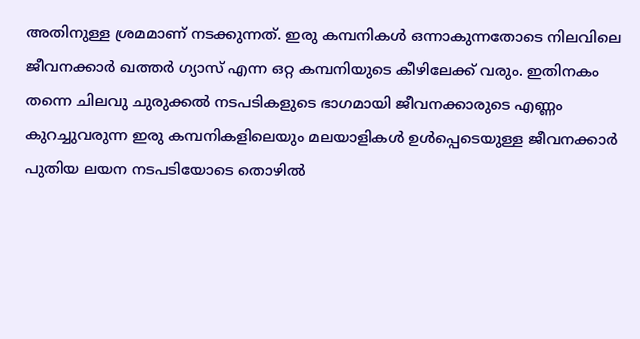അതിനുള്ള ശ്രമമാണ് നടക്കുന്നത്. ഇരു കമ്പനികള്‍ ഒന്നാകുന്നതോടെ നിലവിലെ ജീവനക്കാര്‍ ഖത്തര്‍ ഗ്യാസ് എന്ന ഒറ്റ കമ്പനിയുടെ കീഴിലേക്ക് വരും. ഇതിനകം തന്നെ ചിലവു ചുരുക്കല്‍ നടപടികളുടെ ഭാഗമായി ജീവനക്കാരുടെ എണ്ണം കുറച്ചുവരുന്ന ഇരു കമ്പനികളിലെയും മലയാളികള്‍ ഉള്‍പ്പെടെയുള്ള ജീവനക്കാര്‍ പുതിയ ലയന നടപടിയോടെ തൊഴില്‍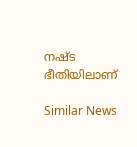നഷ്ട ഭീതിയിലാണ്

Similar News